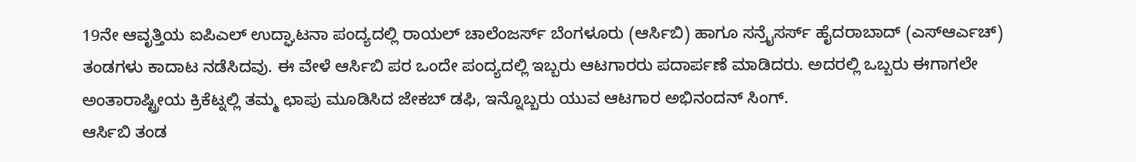19ನೇ ಆವೃತ್ತಿಯ ಐಪಿಎಲ್ ಉದ್ಘಾಟನಾ ಪಂದ್ಯದಲ್ಲಿ ರಾಯಲ್ ಚಾಲೆಂಜರ್ಸ್ ಬೆಂಗಳೂರು (ಆರ್ಸಿಬಿ) ಹಾಗೂ ಸನ್ರೈಸರ್ಸ್ ಹೈದರಾಬಾದ್ (ಎಸ್ಆರ್ಎಚ್) ತಂಡಗಳು ಕಾದಾಟ ನಡೆಸಿದವು. ಈ ವೇಳೆ ಆರ್ಸಿಬಿ ಪರ ಒಂದೇ ಪಂದ್ಯದಲ್ಲಿ ಇಬ್ಬರು ಆಟಗಾರರು ಪದಾರ್ಪಣೆ ಮಾಡಿದರು. ಅದರಲ್ಲಿ ಒಬ್ಬರು ಈಗಾಗಲೇ ಅಂತಾರಾಷ್ಟ್ರೀಯ ಕ್ರಿಕೆಟ್ನಲ್ಲಿ ತಮ್ಮ ಛಾಪು ಮೂಡಿಸಿದ ಜೇಕಬ್ ಡಫಿ, ಇನ್ನೊಬ್ಬರು ಯುವ ಆಟಗಾರ ಅಭಿನಂದನ್ ಸಿಂಗ್.
ಆರ್ಸಿಬಿ ತಂಡ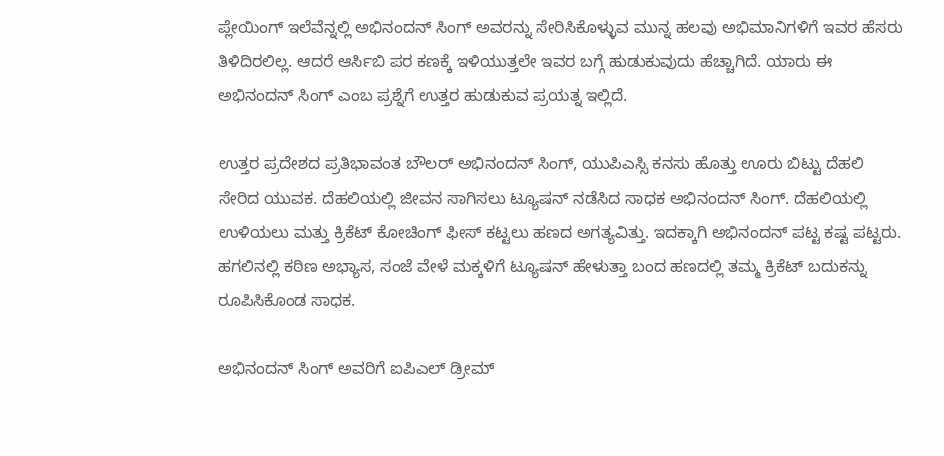ಪ್ಲೇಯಿಂಗ್ ಇಲೆವೆನ್ನಲ್ಲಿ ಅಭಿನಂದನ್ ಸಿಂಗ್ ಅವರನ್ನು ಸೇರಿಸಿಕೊಳ್ಳುವ ಮುನ್ನ ಹಲವು ಅಭಿಮಾನಿಗಳಿಗೆ ಇವರ ಹೆಸರು ತಿಳಿದಿರಲಿಲ್ಲ. ಆದರೆ ಆರ್ಸಿಬಿ ಪರ ಕಣಕ್ಕೆ ಇಳಿಯುತ್ತಲೇ ಇವರ ಬಗ್ಗೆ ಹುಡುಕುವುದು ಹೆಚ್ಚಾಗಿದೆ. ಯಾರು ಈ ಅಭಿನಂದನ್ ಸಿಂಗ್ ಎಂಬ ಪ್ರಶ್ನೆಗೆ ಉತ್ತರ ಹುಡುಕುವ ಪ್ರಯತ್ನ ಇಲ್ಲಿದೆ.

ಉತ್ತರ ಪ್ರದೇಶದ ಪ್ರತಿಭಾವಂತ ಬೌಲರ್ ಅಭಿನಂದನ್ ಸಿಂಗ್, ಯುಪಿಎಸ್ಸಿ ಕನಸು ಹೊತ್ತು ಊರು ಬಿಟ್ಟು ದೆಹಲಿ ಸೇರಿದ ಯುವಕ. ದೆಹಲಿಯಲ್ಲಿ ಜೀವನ ಸಾಗಿಸಲು ಟ್ಯೂಷನ್ ನಡೆಸಿದ ಸಾಧಕ ಅಭಿನಂದನ್ ಸಿಂಗ್. ದೆಹಲಿಯಲ್ಲಿ ಉಳಿಯಲು ಮತ್ತು ಕ್ರಿಕೆಟ್ ಕೋಚಿಂಗ್ ಫೀಸ್ ಕಟ್ಟಲು ಹಣದ ಅಗತ್ಯವಿತ್ತು. ಇದಕ್ಕಾಗಿ ಅಭಿನಂದನ್ ಪಟ್ಟ ಕಷ್ಟ ಪಟ್ಟರು. ಹಗಲಿನಲ್ಲಿ ಕಠಿಣ ಅಭ್ಯಾಸ, ಸಂಜೆ ವೇಳೆ ಮಕ್ಕಳಿಗೆ ಟ್ಯೂಷನ್ ಹೇಳುತ್ತಾ ಬಂದ ಹಣದಲ್ಲಿ ತಮ್ಮ ಕ್ರಿಕೆಟ್ ಬದುಕನ್ನು ರೂಪಿಸಿಕೊಂಡ ಸಾಧಕ.

ಅಭಿನಂದನ್ ಸಿಂಗ್ ಅವರಿಗೆ ಐಪಿಎಲ್ ಡ್ರೀಮ್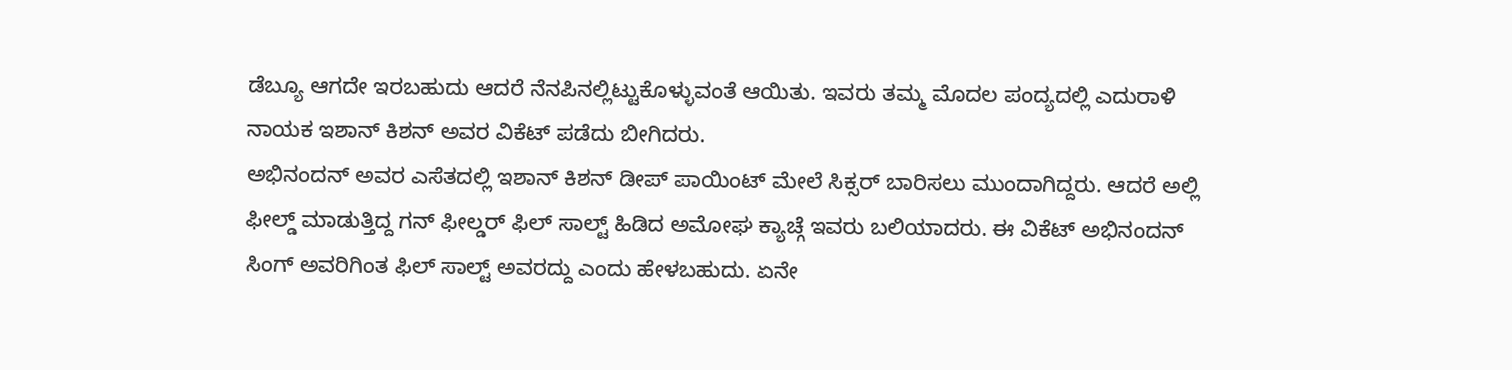ಡೆಬ್ಯೂ ಆಗದೇ ಇರಬಹುದು ಆದರೆ ನೆನಪಿನಲ್ಲಿಟ್ಟುಕೊಳ್ಳುವಂತೆ ಆಯಿತು. ಇವರು ತಮ್ಮ ಮೊದಲ ಪಂದ್ಯದಲ್ಲಿ ಎದುರಾಳಿ ನಾಯಕ ಇಶಾನ್ ಕಿಶನ್ ಅವರ ವಿಕೆಟ್ ಪಡೆದು ಬೀಗಿದರು.
ಅಭಿನಂದನ್ ಅವರ ಎಸೆತದಲ್ಲಿ ಇಶಾನ್ ಕಿಶನ್ ಡೀಪ್ ಪಾಯಿಂಟ್ ಮೇಲೆ ಸಿಕ್ಸರ್ ಬಾರಿಸಲು ಮುಂದಾಗಿದ್ದರು. ಆದರೆ ಅಲ್ಲಿ ಫೀಲ್ಡ್ ಮಾಡುತ್ತಿದ್ದ ಗನ್ ಫೀಲ್ಡರ್ ಫಿಲ್ ಸಾಲ್ಟ್ ಹಿಡಿದ ಅಮೋಘ ಕ್ಯಾಚ್ಗೆ ಇವರು ಬಲಿಯಾದರು. ಈ ವಿಕೆಟ್ ಅಭಿನಂದನ್ ಸಿಂಗ್ ಅವರಿಗಿಂತ ಫಿಲ್ ಸಾಲ್ಟ್ ಅವರದ್ದು ಎಂದು ಹೇಳಬಹುದು. ಏನೇ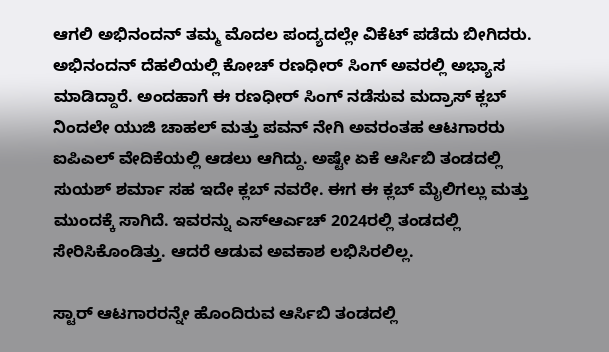ಆಗಲಿ ಅಭಿನಂದನ್ ತಮ್ಮ ಮೊದಲ ಪಂದ್ಯದಲ್ಲೇ ವಿಕೆಟ್ ಪಡೆದು ಬೀಗಿದರು.
ಅಭಿನಂದನ್ ದೆಹಲಿಯಲ್ಲಿ ಕೋಚ್ ರಣಧೀರ್ ಸಿಂಗ್ ಅವರಲ್ಲಿ ಅಭ್ಯಾಸ ಮಾಡಿದ್ದಾರೆ. ಅಂದಹಾಗೆ ಈ ರಣಧೀರ್ ಸಿಂಗ್ ನಡೆಸುವ ಮದ್ರಾಸ್ ಕ್ಲಬ್ ನಿಂದಲೇ ಯುಜಿ ಚಾಹಲ್ ಮತ್ತು ಪವನ್ ನೇಗಿ ಅವರಂತಹ ಆಟಗಾರರು ಐಪಿಎಲ್ ವೇದಿಕೆಯಲ್ಲಿ ಆಡಲು ಆಗಿದ್ದು. ಅಷ್ಟೇ ಏಕೆ ಆರ್ಸಿಬಿ ತಂಡದಲ್ಲಿ ಸುಯಶ್ ಶರ್ಮಾ ಸಹ ಇದೇ ಕ್ಲಬ್ ನವರೇ. ಈಗ ಈ ಕ್ಲಬ್ ಮೈಲಿಗಲ್ಲು ಮತ್ತು ಮುಂದಕ್ಕೆ ಸಾಗಿದೆ. ಇವರನ್ನು ಎಸ್ಆರ್ಎಚ್ 2024ರಲ್ಲಿ ತಂಡದಲ್ಲಿ ಸೇರಿಸಿಕೊಂಡಿತ್ತು. ಆದರೆ ಆಡುವ ಅವಕಾಶ ಲಭಿಸಿರಲಿಲ್ಲ.

ಸ್ಟಾರ್ ಆಟಗಾರರನ್ನೇ ಹೊಂದಿರುವ ಆರ್ಸಿಬಿ ತಂಡದಲ್ಲಿ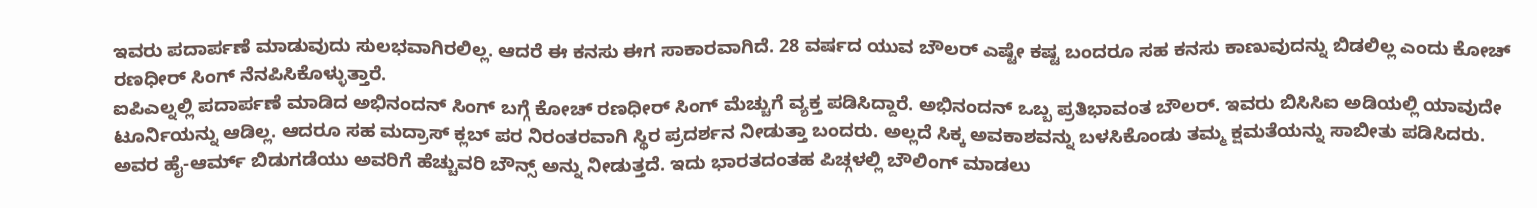ಇವರು ಪದಾರ್ಪಣೆ ಮಾಡುವುದು ಸುಲಭವಾಗಿರಲಿಲ್ಲ. ಆದರೆ ಈ ಕನಸು ಈಗ ಸಾಕಾರವಾಗಿದೆ. 28 ವರ್ಷದ ಯುವ ಬೌಲರ್ ಎಷ್ಟೇ ಕಷ್ಟ ಬಂದರೂ ಸಹ ಕನಸು ಕಾಣುವುದನ್ನು ಬಿಡಲಿಲ್ಲ ಎಂದು ಕೋಚ್ ರಣಧೀರ್ ಸಿಂಗ್ ನೆನಪಿಸಿಕೊಳ್ಳುತ್ತಾರೆ.
ಐಪಿಎಲ್ನಲ್ಲಿ ಪದಾರ್ಪಣೆ ಮಾಡಿದ ಅಭಿನಂದನ್ ಸಿಂಗ್ ಬಗ್ಗೆ ಕೋಚ್ ರಣಧೀರ್ ಸಿಂಗ್ ಮೆಚ್ಚುಗೆ ವ್ಯಕ್ತ ಪಡಿಸಿದ್ದಾರೆ. ಅಭಿನಂದನ್ ಒಬ್ಬ ಪ್ರತಿಭಾವಂತ ಬೌಲರ್. ಇವರು ಬಿಸಿಸಿಐ ಅಡಿಯಲ್ಲಿ ಯಾವುದೇ ಟೂರ್ನಿಯನ್ನು ಆಡಿಲ್ಲ. ಆದರೂ ಸಹ ಮದ್ರಾಸ್ ಕ್ಲಬ್ ಪರ ನಿರಂತರವಾಗಿ ಸ್ಥಿರ ಪ್ರದರ್ಶನ ನೀಡುತ್ತಾ ಬಂದರು. ಅಲ್ಲದೆ ಸಿಕ್ಕ ಅವಕಾಶವನ್ನು ಬಳಸಿಕೊಂಡು ತಮ್ಮ ಕ್ಷಮತೆಯನ್ನು ಸಾಬೀತು ಪಡಿಸಿದರು. ಅವರ ಹೈ-ಆರ್ಮ್ ಬಿಡುಗಡೆಯು ಅವರಿಗೆ ಹೆಚ್ಚುವರಿ ಬೌನ್ಸ್ ಅನ್ನು ನೀಡುತ್ತದೆ. ಇದು ಭಾರತದಂತಹ ಪಿಚ್ಗಳಲ್ಲಿ ಬೌಲಿಂಗ್ ಮಾಡಲು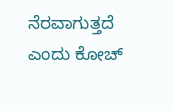ನೆರವಾಗುತ್ತದೆ ಎಂದು ಕೋಚ್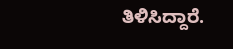ತಿಳಿಸಿದ್ದಾರೆ.